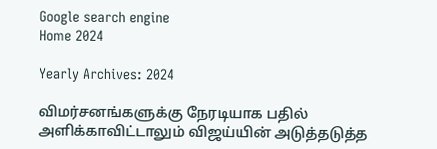Google search engine
Home 2024

Yearly Archives: 2024

விமர்சனங்களுக்கு நேரடியாக பதில் அளிக்காவிட்டாலும் விஜய்யின் அடுத்தடுத்த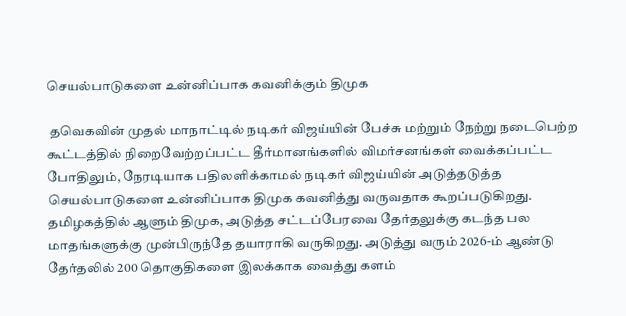செயல்பாடுகளை உன்னிப்பாக கவனிக்கும் திமுக

 தவெகவின் முதல் மாநாட்டில் நடிகர் விஜய்யின் பேச்சு மற்றும் நேற்று நடைபெற்ற கூட்டத்தில் நிறைவேற்றப்பட்ட தீர்மானங்களில் விமர்சனங்கள் வைக்கப்பட்ட போதிலும், நேரடியாக பதிலளிக்காமல் நடிகர் விஜய்யின் அடுத்தடுத்த செயல்பாடுகளை உன்னிப்பாக திமுக கவனித்து வருவதாக கூறப்படுகிறது. தமிழகத்தில் ஆளும் திமுக, அடுத்த சட்டப்பேரவை தேர்தலுக்கு கடந்த பல மாதங்களுக்கு முன்பிருந்தே தயாராகி வருகிறது. அடுத்து வரும் 2026-ம் ஆண்டு தேர்தலில் 200 தொகுதிகளை இலக்காக வைத்து களம்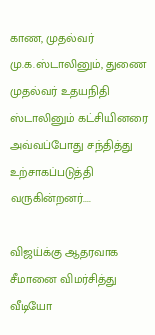காண, முதல்வர் மு.க.ஸ்டாலினும், துணை முதல்வர் உதயநிதி ஸ்டாலினும் கட்சியினரை அவ்வப்போது சந்தித்து உற்சாகப்படுத்தி வருகின்றனர்....

விஜய்க்கு ஆதரவாக சீமானை விமர்சித்து வீடியோ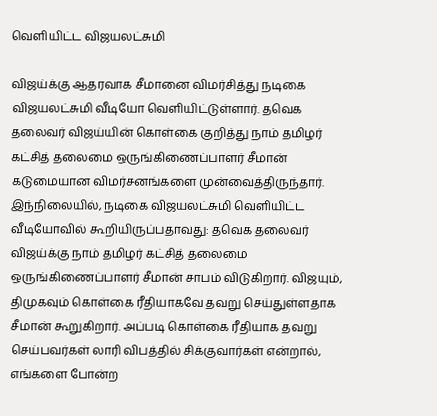வெளியிட்ட விஜயலட்சுமி

விஜய்க்கு ஆதரவாக சீமானை விமர்சித்து நடிகை விஜயலட்சுமி வீடியோ வெளியிட்டுள்ளார். தவெக தலைவர் விஜய்யின் கொள்கை குறித்து நாம் தமிழர் கட்சித் தலைமை ஒருங்கிணைப்பாளர் சீமான் கடுமையான விமர்சனங்களை முன்வைத்திருந்தார். இந்நிலையில், நடிகை விஜயலட்சுமி வெளியிட்ட வீடியோவில் கூறியிருப்பதாவது: தவெக தலைவர் விஜய்க்கு நாம் தமிழர் கட்சித் தலைமை ஒருங்கிணைப்பாளர் சீமான் சாபம் விடுகிறார். விஜயும், திமுகவும் கொள்கை ரீதியாகவே தவறு செய்துள்ளதாக சீமான் கூறுகிறார். அப்படி கொள்கை ரீதியாக தவறு செய்பவர்கள் லாரி விபத்தில் சிக்குவார்கள் என்றால், எங்களை போன்ற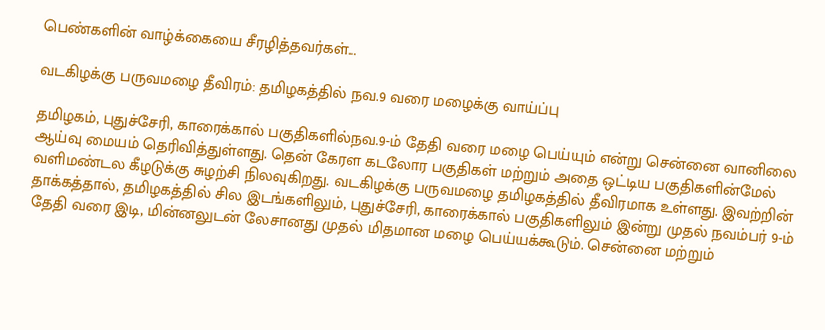பெண்களின் வாழ்க்கையை சீரழித்தவர்கள்...

வடகிழக்கு பருவமழை தீவிரம்: தமிழகத்தில் நவ.9 வரை மழைக்கு வாய்ப்பு

தமிழகம், புதுச்சேரி, காரைக்கால் பகுதிகளில்நவ.9-ம் தேதி வரை மழை பெய்யும் என்று சென்னை வானிலை ஆய்வு மையம் தெரிவித்துள்ளது. தென் கேரள கடலோர பகுதிகள் மற்றும் அதை ஒட்டிய பகுதிகளின்மேல் வளிமண்டல கீழடுக்கு சுழற்சி நிலவுகிறது. வடகிழக்கு பருவமழை தமிழகத்தில் தீவிரமாக உள்ளது. இவற்றின் தாக்கத்தால், தமிழகத்தில் சில இடங்களிலும், புதுச்சேரி, காரைக்கால் பகுதிகளிலும் இன்று முதல் நவம்பர் 9-ம் தேதி வரை இடி, மின்னலுடன் லேசானது முதல் மிதமான மழை பெய்யக்கூடும். சென்னை மற்றும்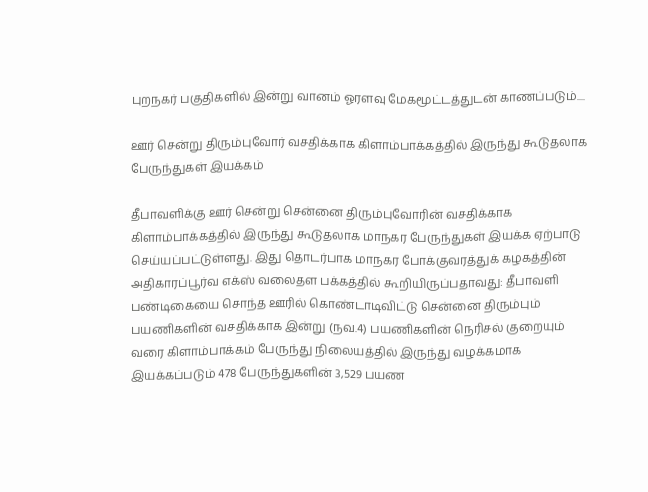புறநகர் பகுதிகளில் இன்று வானம் ஓரளவு மேகமூட்டத்துடன் காணப்படும்....

ஊர் சென்று திரும்புவோர் வசதிக்காக கிளாம்பாக்கத்தில் இருந்து கூடுதலாக பேருந்துகள் இயக்கம்

தீபாவளிக்கு ஊர் சென்று சென்னை திரும்புவோரின் வசதிக்காக கிளாம்பாக்கத்தில் இருந்து கூடுதலாக மாநகர பேருந்துகள் இயக்க ஏற்பாடு செய்யப்பட்டுள்ளது. இது தொடர்பாக மாநகர போக்குவரத்துக் கழகத்தின் அதிகாரப்பூர்வ எக்ஸ் வலைதள பக்கத்தில் கூறியிருப்பதாவது: தீபாவளி பண்டிகையை சொந்த ஊரில் கொண்டாடிவிட்டு சென்னை திரும்பும் பயணிகளின் வசதிக்காக இன்று (நவ.4) பயணிகளின் நெரிசல் குறையும் வரை கிளாம்பாக்கம் பேருந்து நிலையத்தில் இருந்து வழக்கமாக இயக்கப்படும் 478 பேருந்துகளின் 3,529 பயண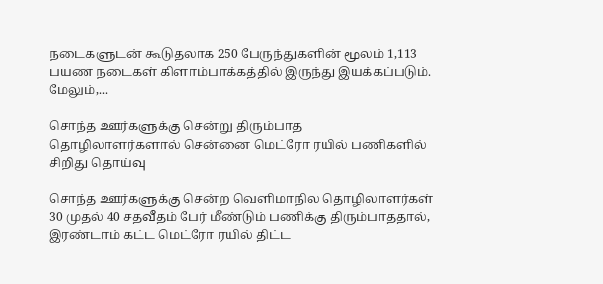நடைகளுடன் கூடுதலாக 250 பேருந்துகளின் மூலம் 1,113 பயண நடைகள் கிளாம்பாக்கத்தில் இருந்து இயக்கப்படும். மேலும்,...

சொந்த ஊர்களுக்கு சென்று திரும்பாத தொழிலாளர்களால் சென்னை மெட்ரோ ரயில் பணிகளில் சிறிது தொய்வு

சொந்த ஊர்களுக்கு சென்ற வெளிமாநில தொழிலாளர்கள் 30 முதல் 40 சதவீதம் பேர் மீண்டும் பணிக்கு திரும்பாததால், இரண்டாம் கட்ட மெட்ரோ ரயில் திட்ட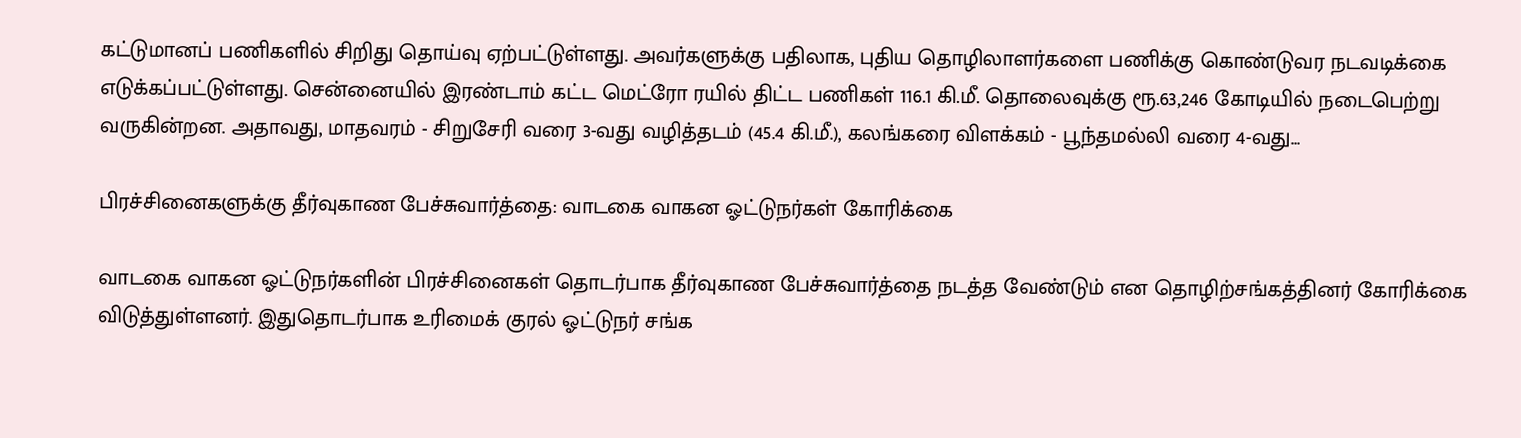கட்டுமானப் பணிகளில் சிறிது தொய்வு ஏற்பட்டுள்ளது. அவர்களுக்கு பதிலாக, புதிய தொழிலாளர்களை பணிக்கு கொண்டுவர நடவடிக்கை எடுக்கப்பட்டுள்ளது. சென்னையில் இரண்டாம் கட்ட மெட்ரோ ரயில் திட்ட பணிகள் 116.1 கி.மீ. தொலைவுக்கு ரூ.63,246 கோடியில் நடைபெற்று வருகின்றன. அதாவது, மாதவரம் - சிறுசேரி வரை 3-வது வழித்தடம் (45.4 கி.மீ.), கலங்கரை விளக்கம் - பூந்தமல்லி வரை 4-வது...

பிரச்சினைகளுக்கு தீர்வுகாண பேச்சுவார்த்தை: வாடகை வாகன ஓட்டுநர்கள் கோரிக்கை

வாடகை வாகன ஓட்டுநர்களின் பிரச்சினைகள் தொடர்பாக தீர்வுகாண பேச்சுவார்த்தை நடத்த வேண்டும் என தொழிற்சங்கத்தினர் கோரிக்கை விடுத்துள்ளனர். இதுதொடர்பாக உரிமைக் குரல் ஓட்டுநர் சங்க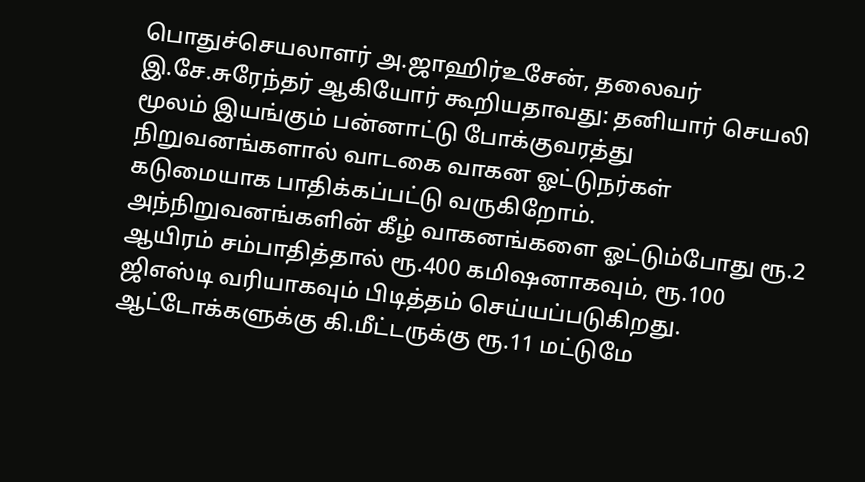பொதுச்செயலாளர் அ.ஜாஹிர்உசேன், தலைவர் இ.சே.சுரேந்தர் ஆகியோர் கூறியதாவது: தனியார் செயலி மூலம் இயங்கும் பன்னாட்டு போக்குவரத்து நிறுவனங்களால் வாடகை வாகன ஓட்டுநர்கள் கடுமையாக பாதிக்கப்பட்டு வருகிறோம். அந்நிறுவனங்களின் கீழ் வாகனங்களை ஓட்டும்போது ரூ.2 ஆயிரம் சம்பாதித்தால் ரூ.400 கமிஷனாகவும், ரூ.100 ஜிஎஸ்டி வரியாகவும் பிடித்தம் செய்யப்படுகிறது. ஆட்டோக்களுக்கு கி.மீட்டருக்கு ரூ.11 மட்டுமே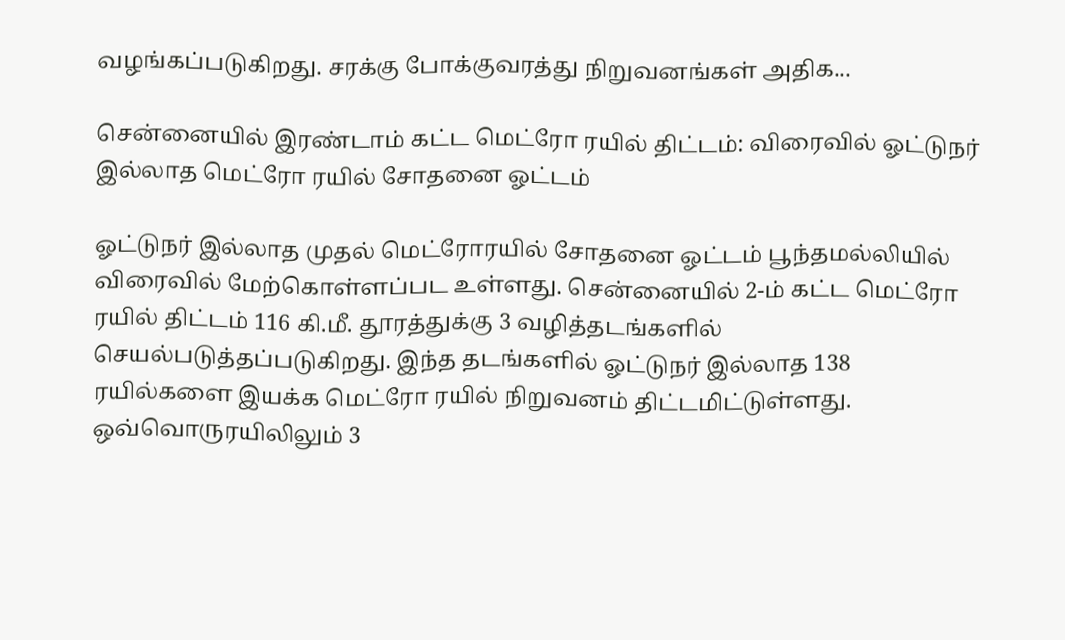வழங்கப்படுகிறது. சரக்கு போக்குவரத்து நிறுவனங்கள் அதிக...

சென்னையில் இரண்டாம் கட்ட மெட்ரோ ரயில் திட்டம்: விரைவில் ஓட்டுநர் இல்லாத மெட்ரோ ரயில் சோதனை ஓட்டம்

ஓட்டுநர் இல்லாத முதல் மெட்ரோரயில் சோதனை ஓட்டம் பூந்தமல்லியில் விரைவில் மேற்கொள்ளப்பட உள்ளது. சென்னையில் 2-ம் கட்ட மெட்ரோ ரயில் திட்டம் 116 கி.மீ. தூரத்துக்கு 3 வழித்தடங்களில் செயல்படுத்தப்படுகிறது. இந்த தடங்களில் ஓட்டுநர் இல்லாத 138 ரயில்களை இயக்க மெட்ரோ ரயில் நிறுவனம் திட்டமிட்டுள்ளது. ஒவ்வொருரயிலிலும் 3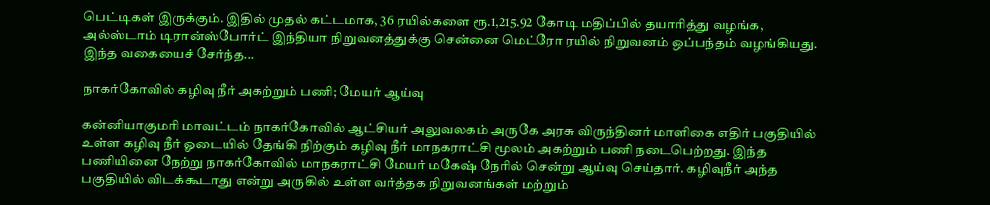பெட்டிகள் இருக்கும். இதில் முதல் கட்டமாக, 36 ரயில்களை ரூ.1,215.92 கோடி மதிப்பில் தயாரித்து வழங்க, அல்ஸ்டாம் டிரான்ஸ்போர்ட் இந்தியா நிறுவனத்துக்கு சென்னை மெட்ரோ ரயில் நிறுவனம் ஒப்பந்தம் வழங்கியது. இந்த வகையைச் சேர்ந்த...

நாகர்கோவில் கழிவு நீர் அகற்றும் பணி; மேயர் ஆய்வு

கன்னியாகுமரி மாவட்டம் நாகர்கோவில் ஆட்சியர் அலுவலகம் அருகே அரசு விருந்தினர் மாளிகை எதிர் பகுதியில் உள்ள கழிவு நீர் ஓடையில் தேங்கி நிற்கும் கழிவு நீர் மாநகராட்சி மூலம் அகற்றும் பணி நடைபெற்றது. இந்த பணியினை நேற்று நாகர்கோவில் மாநகராட்சி மேயர் மகேஷ் நேரில் சென்று ஆய்வு செய்தார். கழிவுநீர் அந்த பகுதியில் விடக்கூடாது என்று அருகில் உள்ள வர்த்தக நிறுவனங்கள் மற்றும்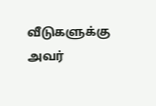வீடுகளுக்கு அவர்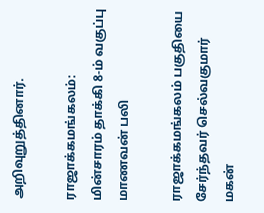அறிவுறுத்தினார்.

ராஜாக்கமங்கலம்: மின்சாரம் தாக்கி 8-ம் வகுப்பு மாணவன் பலி

ராஜாக்கமங்கலம் பகுதியை சேர்ந்தவர் செல்வகுமார் மகன்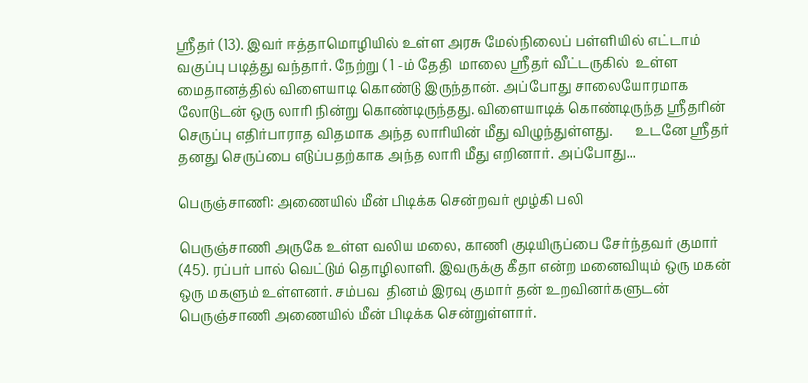ஸ்ரீதர் (13). இவர் ஈத்தாமொழியில் உள்ள அரசு மேல்நிலைப் பள்ளியில் எட்டாம் வகுப்பு படித்து வந்தார். நேற்று ( 1 -ம் தேதி  மாலை ஸ்ரீதர் வீட்டருகில்  உள்ள மைதானத்தில் விளையாடி கொண்டு இருந்தான். அப்போது சாலையோரமாக லோடுடன் ஒரு லாரி நின்று கொண்டிருந்தது. விளையாடிக் கொண்டிருந்த ஸ்ரீதரின் செருப்பு எதிர்பாராத விதமாக அந்த லாரியின் மீது விழுந்துள்ளது.       உடனே ஸ்ரீதர் தனது செருப்பை எடுப்பதற்காக அந்த லாரி மீது எறினார். அப்போது...

பெருஞ்சாணி: அணையில் மீன் பிடிக்க சென்றவர் மூழ்கி பலி

பெருஞ்சாணி அருகே உள்ள வலிய மலை, காணி குடியிருப்பை சேர்ந்தவர் குமார் (45). ரப்பர் பால் வெட்டும் தொழிலாளி. இவருக்கு கீதா என்ற மனைவியும் ஒரு மகன் ஒரு மகளும் உள்ளனர். சம்பவ  தினம் இரவு குமார் தன் உறவினர்களுடன்  பெருஞ்சாணி அணையில் மீன் பிடிக்க சென்றுள்ளார்.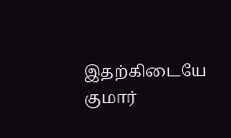இதற்கிடையே குமார்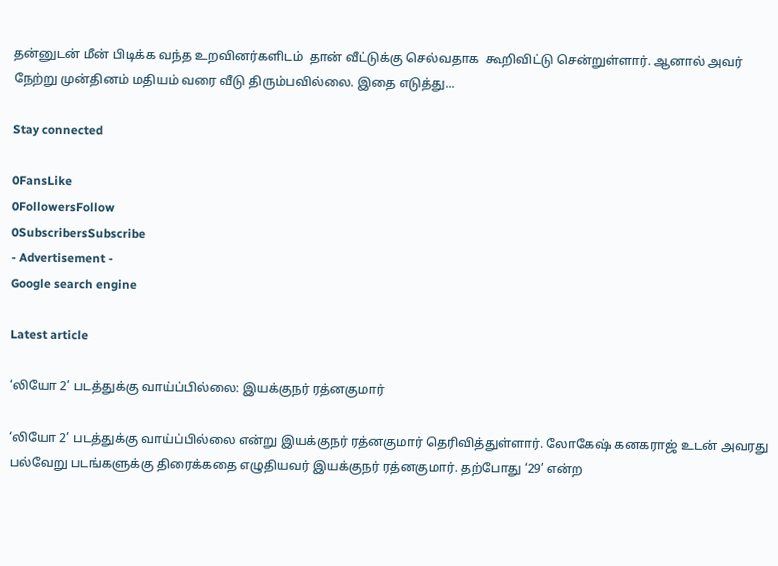தன்னுடன் மீன் பிடிக்க வந்த உறவினர்களிடம்  தான் வீட்டுக்கு செல்வதாக  கூறிவிட்டு சென்றுள்ளார். ஆனால் அவர் நேற்று முன்தினம் மதியம் வரை வீடு திரும்பவில்லை. இதை எடுத்து...

Stay connected

0FansLike
0FollowersFollow
0SubscribersSubscribe
- Advertisement -
Google search engine

Latest article

‘லியோ 2’ படத்துக்கு வாய்ப்பில்லை: இயக்குநர் ரத்னகுமார்

‘லியோ 2’ படத்துக்கு வாய்ப்பில்லை என்று இயக்குநர் ரத்னகுமார் தெரிவித்துள்ளார். லோகேஷ் கனகராஜ் உடன் அவரது பல்வேறு படங்களுக்கு திரைக்கதை எழுதியவர் இயக்குநர் ரத்னகுமார். தற்போது ‘29’ என்ற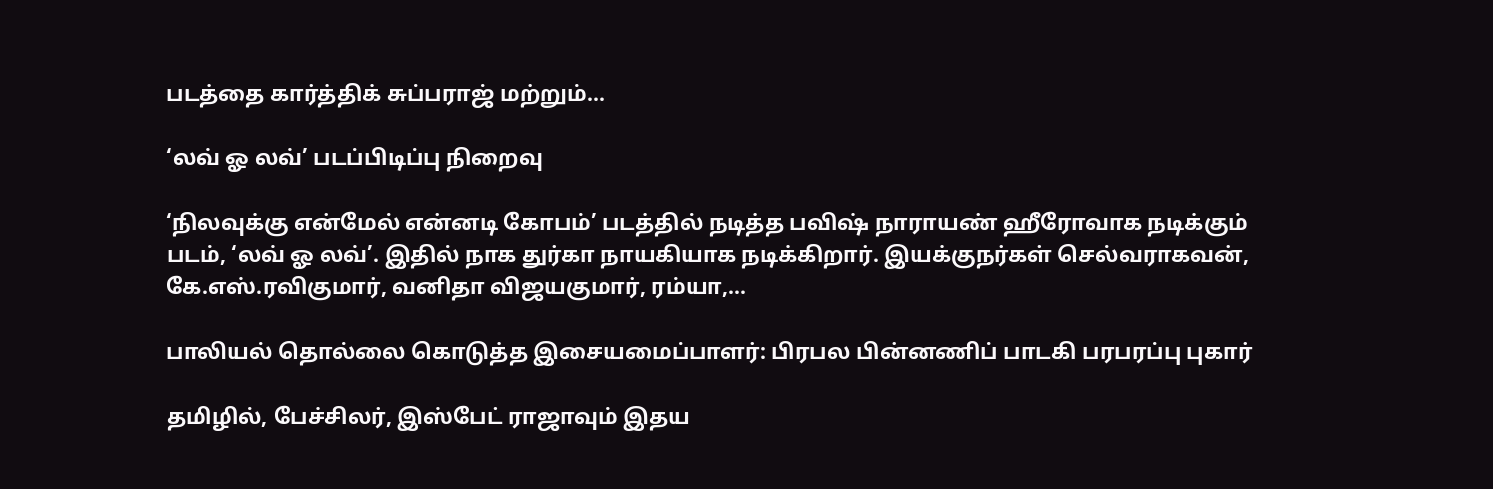படத்தை கார்த்திக் சுப்பராஜ் மற்றும்...

‘லவ் ஓ லவ்’ படப்பிடிப்பு நிறைவு

‘நிலவுக்கு என்மேல் என்னடி கோபம்’ படத்தில் நடித்த பவிஷ் நாராயண் ஹீரோவாக நடிக்கும் படம், ‘லவ் ஓ லவ்’. இதில் நாக துர்கா நாயகியாக நடிக்கிறார். இயக்குநர்கள் செல்வராகவன், கே.எஸ்.ரவிகுமார், வனிதா விஜயகுமார், ரம்யா,...

பாலியல் தொல்லை கொடுத்த இசையமைப்பாளர்: பிரபல பின்னணிப் பாடகி பரபரப்பு புகார்

தமிழில், பேச்சிலர், இஸ்பேட் ராஜாவும் இதய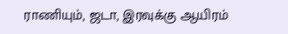ராணியும், ஜடா, இரவுக்கு ஆயிரம்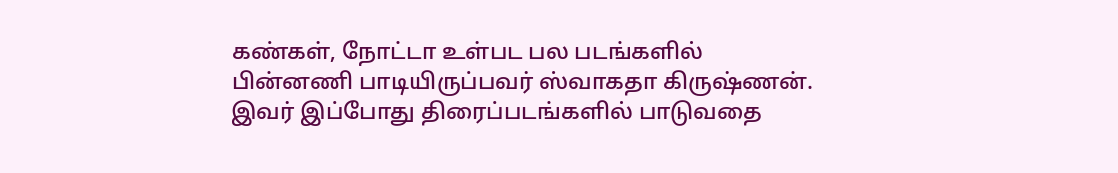கண்கள், நோட்டா உள்பட பல படங்களில் பின்னணி பாடியிருப்பவர் ஸ்வாகதா கிருஷ்ணன். இவர் இப்போது திரைப்படங்களில் பாடுவதை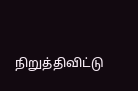நிறுத்திவிட்டு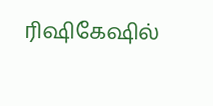ரிஷிகேஷில்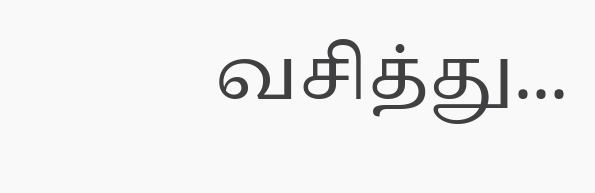வசித்து...